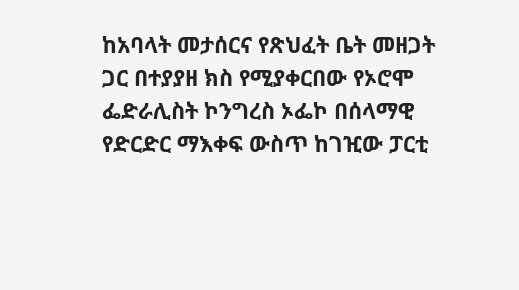ከአባላት መታሰርና የጽህፈት ቤት መዘጋት ጋር በተያያዘ ክስ የሚያቀርበው የኦሮሞ ፌድራሊስት ኮንግረስ ኦፌኮ በሰላማዊ የድርድር ማእቀፍ ውስጥ ከገዢው ፓርቲ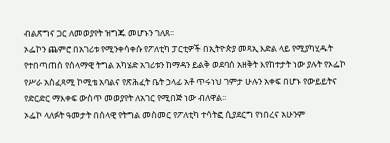ብልጽግና ጋር ለመወያየት ዝግጁ መሆኑን ገለጸ፡፡
ኦፌኮን ጨምሮ በአገሪቱ የሚንቀሳቀሱ የፖለቲካ ፓርቲዎች በኢትዮጵያ መጻኢ እድል ላይ የሚያካሂዱት የተበጣጠሰ የሰላማዊ ትግል አካሄድ አገሪቱን ከማዳን ይልቅ ወደባሰ አዘቅት እየከተታት ነው ያሉት የኦፌኮ የሥራ አስፈጻሚ ኮሚቴ አባልና የጽሕፈት ቤት ኃላፊ አቶ ጥሩነህ ገምታ ሁሉን አቀፍ በሆኑ የውይይትና የድርድር ማእቀፍ ውስጥ መወያየት ለአገር የሚበጅ ነው ብለዋል፡፡
ኦፌኮ ላለፉት ዓመታት በሰላዊ የትግል መስመር የፖለቲካ ተሳትፎ ሲያደርግ የነበረና አሁንም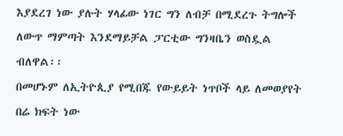እያደረገ ነው ያሉት ሃላፊው ነገር ግን ለብቻ በሚደረጉ ትግሎች ለውጥ ማምጣት እንደማይቻል ፓርቲው ግንዛቤን ወስዷል ብለዋል፡፡
በመሆኑም ለኢትዮጲያ የሚበጁ የውይይት ነጥቦች ላይ ለመወያየት በሬ ክፍት ነው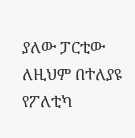ያለው ፓርቲው ለዚህም በተለያዩ የፖለቲካ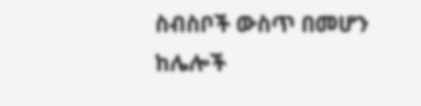ስብስቦች ውስጥ በመሆን ከሌሎች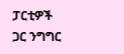ፓርቲዎች ጋር ንግግር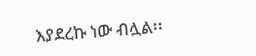እያደረኩ ነው ብሏል፡፡